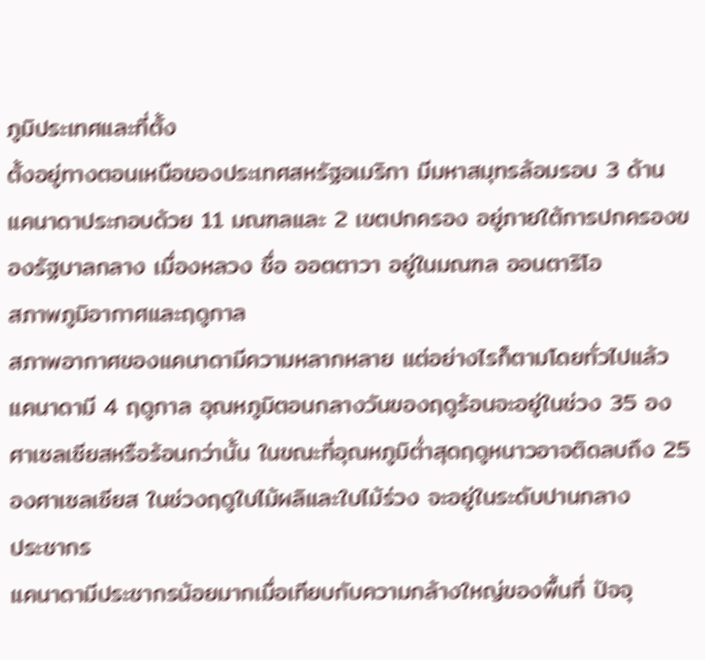ภูมิประเทศและที่ตั้ง
ตั้งอยู่ทางตอนเหนือของประเทศสหรัฐอเมริกา มีมหาสมุทรล้อมรอบ 3 ด้าน แคนาดาประกอบด้วย 11 มณฑลและ 2 เขตปกครอง อยู่ภายใต้การปกครองของรัฐบาลกลาง เมื่องหลวง ชื่อ ออตตาวา อยู่ในมณฑล ออนตาริโอ
สภาพภูมิอากาศและฤดูกาล
สภาพอากาศของแคนาดามีความหลากหลาย แต่อย่างไรก็ตามโดยทั่วไปแล้วแคนาดามี 4 ฤดูกาล อุณหภูมิตอนกลางวันของฤดูร้อนจะอยู่ในช่วง 35 องศาเซลเซียสหรือร้อนกว่านั้น ในขณะที่อุณหภูมิต่ำสุดฤดูหนาวอาจติดลบถึง 25 องศาเซลเซียส ในช่วงฤดูใบไม้ผลิและใบไม้ร่วง จะอยู่ในระดับปานกลาง
ประชากร
แคนาดามีประชากรน้อยมากเมื่อเทียบกับความกล้างใหญ่ของพื้นที่ ปัจจุ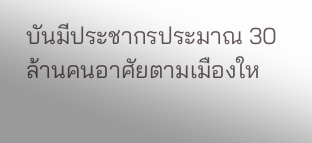บันมีประชากรประมาณ 30 ล้านคนอาศัยตามเมืองให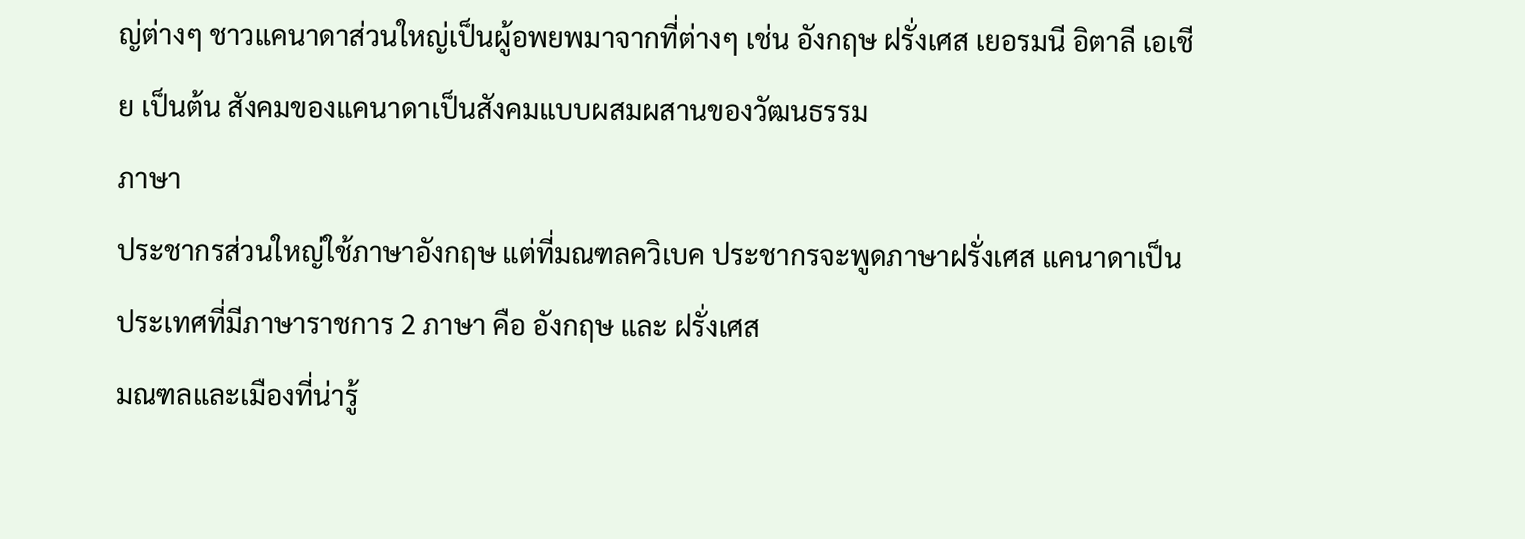ญ่ต่างๆ ชาวแคนาดาส่วนใหญ่เป็นผู้อพยพมาจากที่ต่างๆ เช่น อังกฤษ ฝรั่งเศส เยอรมนี อิตาลี เอเชีย เป็นต้น สังคมของแคนาดาเป็นสังคมแบบผสมผสานของวัฒนธรรม
ภาษา
ประชากรส่วนใหญ่ใช้ภาษาอังกฤษ แต่ที่มณฑลควิเบค ประชากรจะพูดภาษาฝรั่งเศส แคนาดาเป็นประเทศที่มีภาษาราชการ 2 ภาษา คือ อังกฤษ และ ฝรั่งเศส
มณฑลและเมืองที่น่ารู้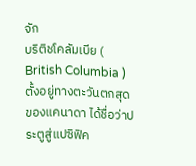จัก
บริติชโคลัมเบีย ( British Columbia )
ตั้งอยู่ทางตะวันตกสุดของแคนาดา ได้ชื่อว่าประตูสู่แปซิฟิค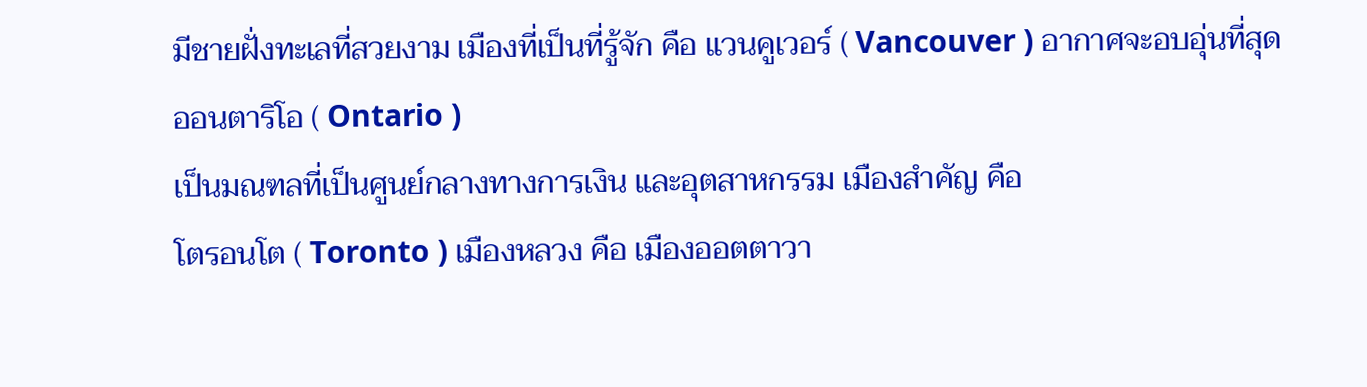มีชายฝั่งทะเลที่สวยงาม เมืองที่เป็นที่รู้จัก คือ แวนคูเวอร์ ( Vancouver ) อากาศจะอบอุ่นที่สุด
ออนตาริโอ ( Ontario )
เป็นมณฑลที่เป็นศูนย์กลางทางการเงิน และอุตสาหกรรม เมืองสำคัญ คือ
โตรอนโต ( Toronto ) เมืองหลวง คือ เมืองออตตาวา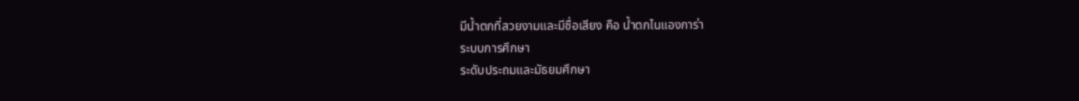มีน้ำตกที่สวยงามและมีชื่อเสียง คือ น้ำตกไนแองการ่า
ระบบการศึกษา
ระดับประถมและมัธยมศึกษา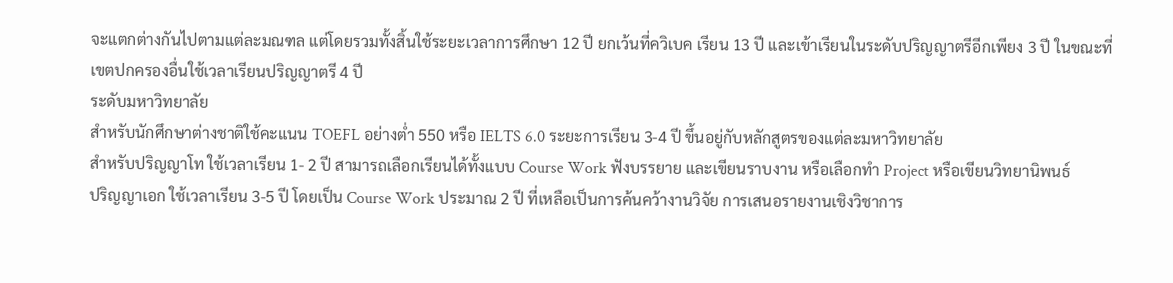จะแตกต่างกันไปตามแต่ละมณฑล แต่โดยรวมทั้งสิ้นใช้ระยะเวลาการศึกษา 12 ปี ยกเว้นที่ควิเบค เรียน 13 ปี และเข้าเรียนในระดับปริญญาตรีอีกเพียง 3 ปี ในขณะที่เขตปกครองอื่นใช้เวลาเรียนปริญญาตรี 4 ปี
ระดับมหาวิทยาลัย
สำหรับนักศึกษาต่างชาติใช้คะแนน TOEFL อย่างต่ำ 550 หรือ IELTS 6.0 ระยะการเรียน 3-4 ปี ขึ้นอยู่กับหลักสูตรของแต่ละมหาวิทยาลัย
สำหรับปริญญาโท ใช้เวลาเรียน 1- 2 ปี สามารถเลือกเรียนได้ทั้งแบบ Course Work ฟังบรรยาย และเขียนราบงาน หรือเลือกทำ Project หรือเขียนวิทยานิพนธ์
ปริญญาเอก ใช้เวลาเรียน 3-5 ปี โดยเป็น Course Work ประมาณ 2 ปี ที่เหลือเป็นการค้นคว้างานวิจัย การเสนอรายงานเชิงวิชาการ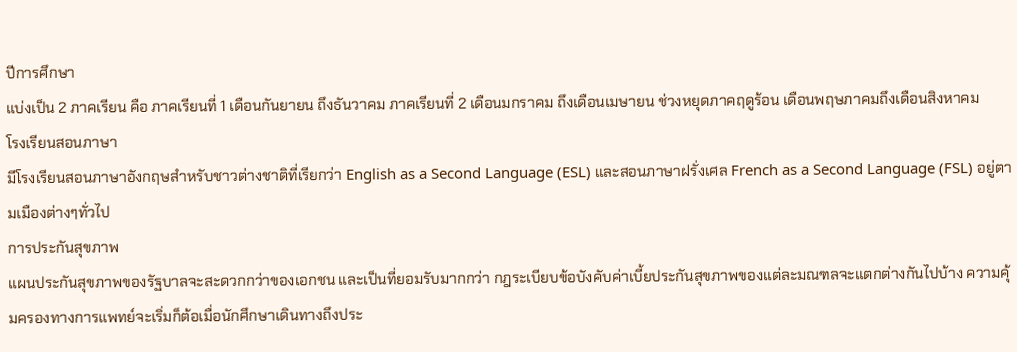ปีการศึกษา
แบ่งเป็น 2 ภาคเรียน คือ ภาคเรียนที่ 1 เดือนกันยายน ถึงธันวาคม ภาคเรียนที่ 2 เดือนมกราคม ถึงเดือนเมษายน ช่วงหยุดภาคฤดูร้อน เดือนพฤษภาคมถึงเดือนสิงหาคม
โรงเรียนสอนภาษา
มีโรงเรียนสอนภาษาอังกฤษสำหรับชาวต่างชาติที่เรียกว่า English as a Second Language (ESL) และสอนภาษาฝรั่งเศล French as a Second Language (FSL) อยู่ตามเมืองต่างๆทั่วไป
การประกันสุขภาพ
แผนประกันสุขภาพของรัฐบาลจะสะดวกกว่าของเอกชน และเป็นที่ยอมรับมากกว่า กฎระเบียบข้อบังคับค่าเบี้ยประกันสุขภาพของแต่ละมณฑลจะแตกต่างกันไปบ้าง ความคุ้มครองทางการแพทย์จะเริ่มก็ต้อเมื่อนักศึกษาเดินทางถึงประ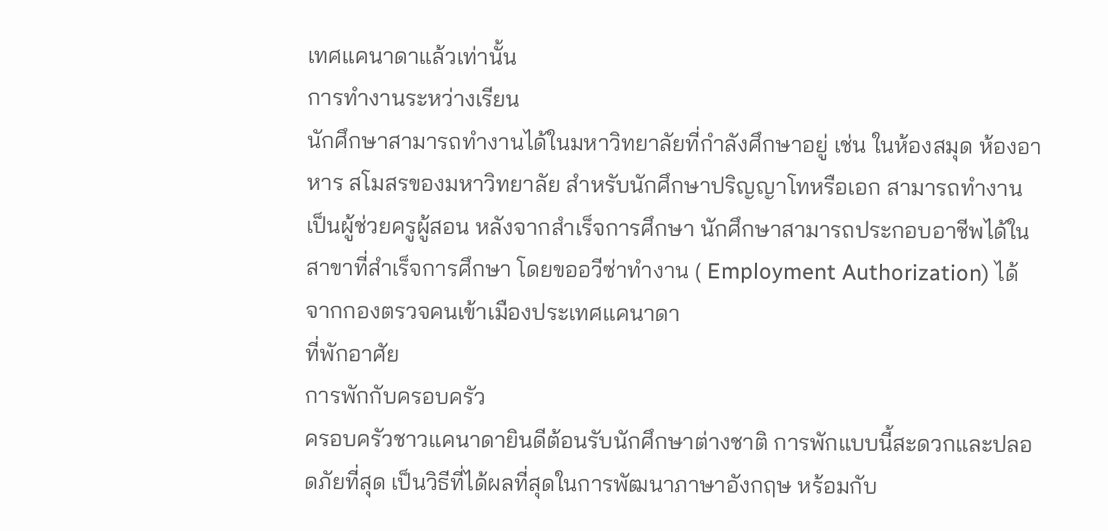เทศแคนาดาแล้วเท่านั้น
การทำงานระหว่างเรียน
นักศึกษาสามารถทำงานได้ในมหาวิทยาลัยที่กำลังศึกษาอยู่ เช่น ในห้องสมุด ห้องอาหาร สโมสรของมหาวิทยาลัย สำหรับนักศึกษาปริญญาโทหรือเอก สามารถทำงานเป็นผู้ช่วยครูผู้สอน หลังจากสำเร็จการศึกษา นักศึกษาสามารถประกอบอาชีพได้ในสาขาที่สำเร็จการศึกษา โดยขออวีซ่าทำงาน ( Employment Authorization) ได้จากกองตรวจคนเข้าเมืองประเทศแคนาดา
ที่พักอาศัย
การพักกับครอบครัว
ครอบครัวชาวแคนาดายินดีต้อนรับนักศึกษาต่างชาติ การพักแบบนี้สะดวกและปลอดภัยที่สุด เป็นวิธีที่ได้ผลที่สุดในการพัฒนาภาษาอังกฤษ หร้อมกับ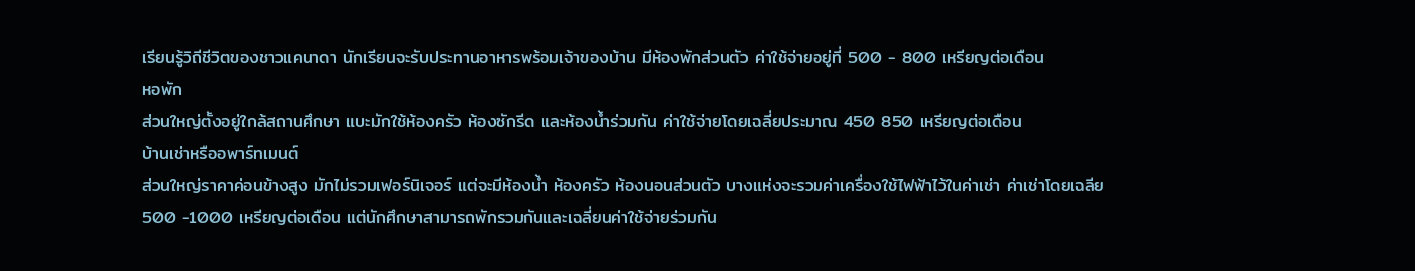เรียนรู้วิถีชีวิตของชาวแคนาดา นักเรียนจะรับประทานอาหารพร้อมเจ้าของบ้าน มีห้องพักส่วนตัว ค่าใช้จ่ายอยู่ที่ 500 - 800 เหรียญต่อเดือน
หอพัก
ส่วนใหญ่ตั้งอยู่ใกล้สถานศึกษา แบะมักใช้ห้องครัว ห้องซักรีด และห้องน้ำร่วมกัน ค่าใช้จ่ายโดยเฉลี่ยประมาณ 450 850 เหรียญต่อเดือน
บ้านเช่าหรืออพาร์ทเมนต์
ส่วนใหญ่ราคาค่อนข้างสูง มักไม่รวมเฟอร์นิเจอร์ แต่จะมีห้องน้ำ ห้องครัว ห้องนอนส่วนตัว บางแห่งจะรวมค่าเครื่องใช้ไฟฟ้าไว้ในค่าเช่า ค่าเช่าโดยเฉลีย 500 -1000 เหรียญต่อเดือน แต่นักศึกษาสามารถพักรวมกันและเฉลี่ยนค่าใช้จ่ายร่วมกัน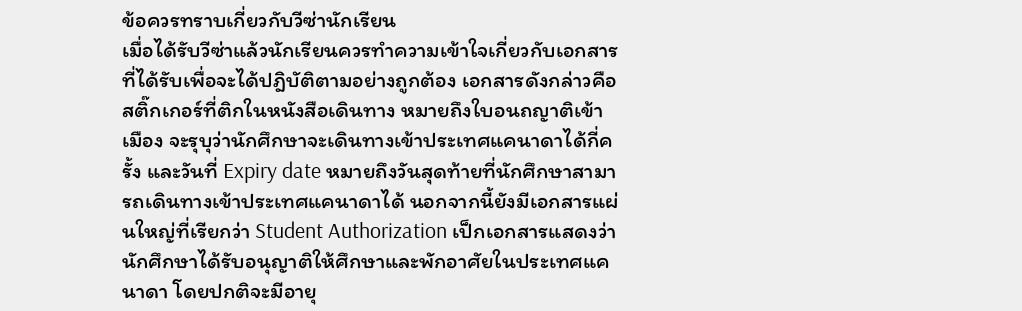ข้อควรทราบเกี่ยวกับวีซ่านักเรียน
เมื่อได้รับวีซ่าแล้วนักเรียนควรทำความเข้าใจเกี่ยวกับเอกสารที่ได้รับเพื่อจะได้ปฎิบัติตามอย่างถูกต้อง เอกสารดังกล่าวคือ สติ๊กเกอร์ที่ติกในหนังสือเดินทาง หมายถึงใบอนถญาติเข้าเมือง จะรุบุว่านักศึกษาจะเดินทางเข้าประเทศแคนาดาได้กี่ครั้ง และวันที่ Expiry date หมายถึงวันสุดท้ายที่นักศึกษาสามารถเดินทางเข้าประเทศแคนาดาได้ นอกจากนี้ยังมีเอกสารแผ่นใหญ่ที่เรียกว่า Student Authorization เป็กเอกสารแสดงว่านักศึกษาได้รับอนุญาติให้ศึกษาและพักอาศัยในประเทศแคนาดา โดยปกติจะมีอายุ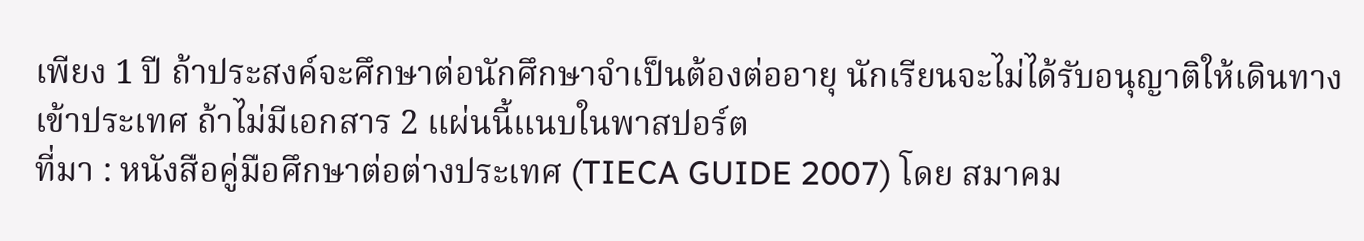เพียง 1 ปี ถ้าประสงค์จะศึกษาต่อนักศึกษาจำเป็นต้องต่ออายุ นักเรียนจะไม่ได้รับอนุญาติให้เดินทางเข้าประเทศ ถ้าไม่มีเอกสาร 2 แผ่นนี้แนบในพาสปอร์ต
ที่มา : หนังสือคู่มือศึกษาต่อต่างประเทศ (TIECA GUIDE 2007) โดย สมาคม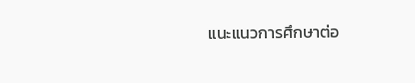แนะแนวการศึกษาต่อ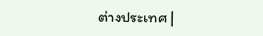ต่างประเทศ |